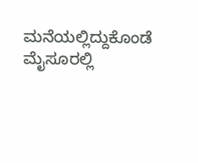ಮನೆಯಲ್ಲಿದ್ದುಕೊಂಡೆ ಮೈಸೂರಲ್ಲಿ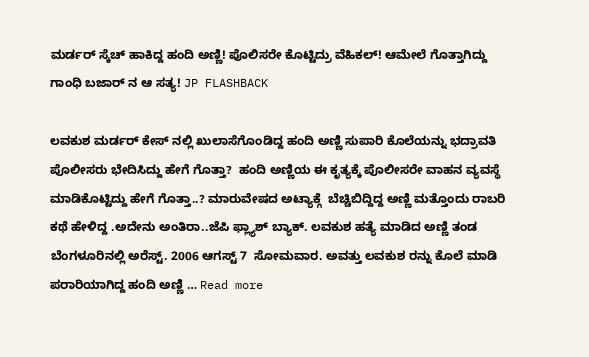ಮರ್ಡರ್ ಸ್ಕೆಚ್ ಹಾಕಿದ್ದ ಹಂದಿ ಅಣ್ಣಿ! ಪೊಲಿಸರೇ ಕೊಟ್ಟಿದ್ರು ವೆಹಿಕಲ್! ಆಮೇಲೆ ಗೊತ್ತಾಗಿದ್ದು ಗಾಂಧಿ ಬಜಾರ್ ನ ಆ ಸತ್ಯ! JP FLASHBACK

ಲವಕುಶ ಮರ್ಡರ್ ಕೇಸ್ ನಲ್ಲಿ ಖುಲಾಸೆಗೊಂಡಿದ್ದ ಹಂದಿ ಅಣ್ಣಿ ಸುಪಾರಿ ಕೊಲೆಯನ್ನು ಭದ್ರಾವತಿ ಪೊಲೀಸರು ಭೇದಿಸಿದ್ದು ಹೇಗೆ ಗೊತ್ತಾ?  ಹಂದಿ ಅಣ್ಣಿಯ ಈ ಕೃತ್ಯಕ್ಕೆ ಪೊಲೀಸರೇ ವಾಹನ ವ್ಯವಸ್ಥೆ ಮಾಡಿಕೊಟ್ಟಿದ್ದು ಹೇಗೆ ಗೊತ್ತಾ..? ಮಾರುವೇಷದ ಅಟ್ಯಾಕ್ಗೆ  ಬೆಚ್ಚಿಬಿದ್ದಿದ್ದ ಅಣ್ಣಿ ಮತ್ತೊಂದು ರಾಬರಿ ಕಥೆ ಹೇಳಿದ್ದ .ಅದೇನು ಅಂತಿರಾ..ಜೆಪಿ ಫ್ಲ್ಯಾಶ್ ಬ್ಯಾಕ್. ಲವಕುಶ ಹತ್ಯೆ ಮಾಡಿದ ಅಣ್ಣಿ ತಂಡ ಬೆಂಗಳೂರಿನಲ್ಲಿ ಅರೆಸ್ಟ್. 2006 ಆಗಸ್ಟ್ 7  ಸೋಮವಾರ. ಅವತ್ತು ಲವಕುಶ ರನ್ನು ಕೊಲೆ ಮಾಡಿ ಪರಾರಿಯಾಗಿದ್ದ ಹಂದಿ ಅಣ್ಣಿ … Read more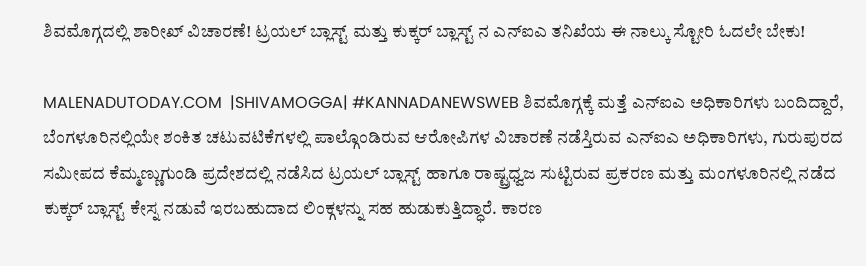ಶಿವಮೊಗ್ಗದಲ್ಲಿ ಶಾರೀಖ್ ವಿಚಾರಣೆ! ಟ್ರಯಲ್ ಬ್ಲಾಸ್ಟ್ ಮತ್ತು ಕುಕ್ಕರ್ ಬ್ಲಾಸ್ಟ್ ನ ಎನ್ಐಎ ತನಿಖೆಯ ಈ ನಾಲ್ಕು ಸ್ಟೋರಿ ಓದಲೇ ಬೇಕು!

MALENADUTODAY.COM  |SHIVAMOGGA| #KANNADANEWSWEB ಶಿವಮೊಗ್ಗಕ್ಕೆ ಮತ್ತೆ ಎನ್ಐಎ ಅಧಿಕಾರಿಗಳು ಬಂದಿದ್ದಾರೆ, ಬೆಂಗಳೂರಿನಲ್ಲಿಯೇ ಶಂಕಿತ ಚಟುವಟಿಕೆಗಳಲ್ಲಿ ಪಾಲ್ಗೊಂಡಿರುವ ಆರೋಪಿಗಳ ವಿಚಾರಣೆ ನಡೆಸ್ತಿರುವ ಎನ್ಐಎ ಅಧಿಕಾರಿಗಳು, ಗುರುಪುರದ ಸಮೀಪದ ಕೆಮ್ಮಣ್ಣುಗುಂಡಿ ಪ್ರದೇಶದಲ್ಲಿ ನಡೆಸಿದ ಟ್ರಯಲ್ ಬ್ಲಾಸ್ಟ್ ಹಾಗೂ ರಾಷ್ಟ್ರಧ್ವಜ ಸುಟ್ಟಿರುವ ಪ್ರಕರಣ ಮತ್ತು ಮಂಗಳೂರಿನಲ್ಲಿ ನಡೆದ ಕುಕ್ಕರ್ ಬ್ಲಾಸ್ಟ್ ಕೇಸ್ನ ನಡುವೆ ಇರಬಹುದಾದ ಲಿಂಕ್ಗಳನ್ನು ಸಹ ಹುಡುಕುತ್ತಿದ್ಧಾರೆ. ಕಾರಣ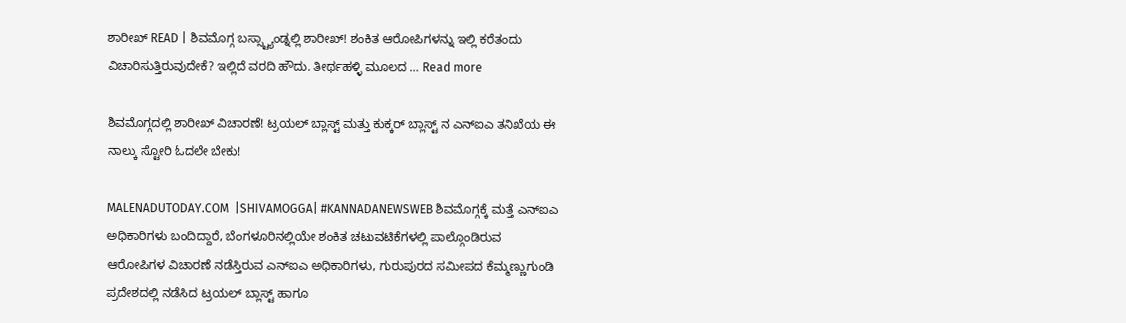ಶಾರೀಖ್ READ | ಶಿವಮೊಗ್ಗ ಬಸ್ಸ್ಟ್ಯಾಂಡ್ನಲ್ಲಿ ಶಾರೀಖ್! ಶಂಕಿತ ಆರೋಪಿಗಳನ್ನು ಇಲ್ಲಿ ಕರೆತಂದು ವಿಚಾರಿಸುತ್ತಿರುವುದೇಕೆ? ಇಲ್ಲಿದೆ ವರದಿ ಹೌದು. ತೀರ್ಥಹಳ್ಳಿ ಮೂಲದ … Read more

ಶಿವಮೊಗ್ಗದಲ್ಲಿ ಶಾರೀಖ್ ವಿಚಾರಣೆ! ಟ್ರಯಲ್ ಬ್ಲಾಸ್ಟ್ ಮತ್ತು ಕುಕ್ಕರ್ ಬ್ಲಾಸ್ಟ್ ನ ಎನ್ಐಎ ತನಿಖೆಯ ಈ ನಾಲ್ಕು ಸ್ಟೋರಿ ಓದಲೇ ಬೇಕು!

MALENADUTODAY.COM  |SHIVAMOGGA| #KANNADANEWSWEB ಶಿವಮೊಗ್ಗಕ್ಕೆ ಮತ್ತೆ ಎನ್ಐಎ ಅಧಿಕಾರಿಗಳು ಬಂದಿದ್ದಾರೆ, ಬೆಂಗಳೂರಿನಲ್ಲಿಯೇ ಶಂಕಿತ ಚಟುವಟಿಕೆಗಳಲ್ಲಿ ಪಾಲ್ಗೊಂಡಿರುವ ಆರೋಪಿಗಳ ವಿಚಾರಣೆ ನಡೆಸ್ತಿರುವ ಎನ್ಐಎ ಅಧಿಕಾರಿಗಳು, ಗುರುಪುರದ ಸಮೀಪದ ಕೆಮ್ಮಣ್ಣುಗುಂಡಿ ಪ್ರದೇಶದಲ್ಲಿ ನಡೆಸಿದ ಟ್ರಯಲ್ ಬ್ಲಾಸ್ಟ್ ಹಾಗೂ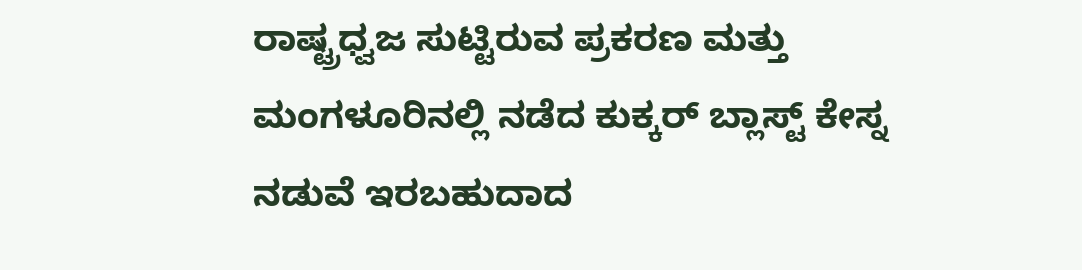ರಾಷ್ಟ್ರಧ್ವಜ ಸುಟ್ಟಿರುವ ಪ್ರಕರಣ ಮತ್ತು ಮಂಗಳೂರಿನಲ್ಲಿ ನಡೆದ ಕುಕ್ಕರ್ ಬ್ಲಾಸ್ಟ್ ಕೇಸ್ನ ನಡುವೆ ಇರಬಹುದಾದ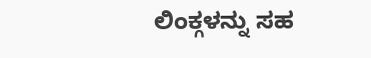ಲಿಂಕ್ಗಳನ್ನು ಸಹ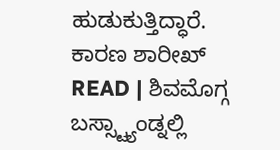ಹುಡುಕುತ್ತಿದ್ಧಾರೆ. ಕಾರಣ ಶಾರೀಖ್ READ | ಶಿವಮೊಗ್ಗ ಬಸ್ಸ್ಟ್ಯಾಂಡ್ನಲ್ಲಿ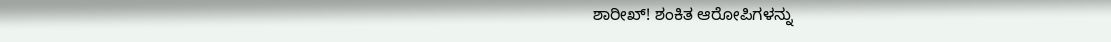ಶಾರೀಖ್! ಶಂಕಿತ ಆರೋಪಿಗಳನ್ನು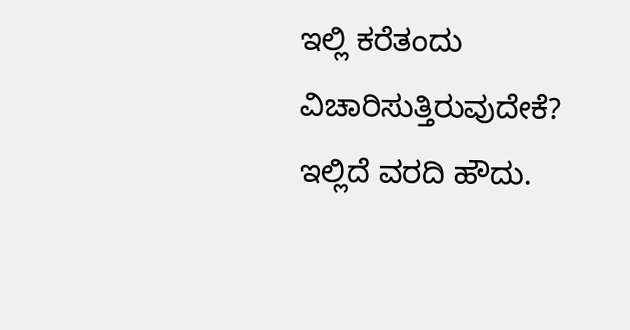ಇಲ್ಲಿ ಕರೆತಂದು ವಿಚಾರಿಸುತ್ತಿರುವುದೇಕೆ? ಇಲ್ಲಿದೆ ವರದಿ ಹೌದು.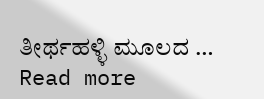ತೀರ್ಥಹಳ್ಳಿ ಮೂಲದ … Read more